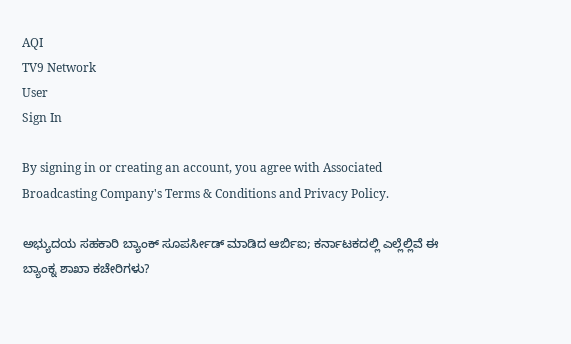AQI
TV9 Network
User
Sign In

By signing in or creating an account, you agree with Associated Broadcasting Company's Terms & Conditions and Privacy Policy.

ಅಭ್ಯುದಯ ಸಹಕಾರಿ ಬ್ಯಾಂಕ್ ಸೂಪರ್ಸೀಡ್ ಮಾಡಿದ ಆರ್ಬಿಐ; ಕರ್ನಾಟಕದಲ್ಲಿ ಎಲ್ಲೆಲ್ಲಿವೆ ಈ ಬ್ಯಾಂಕ್ನ ಶಾಖಾ ಕಚೇರಿಗಳು?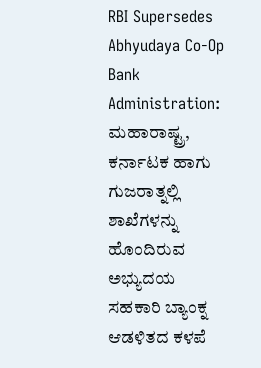RBI Supersedes Abhyudaya Co-Op Bank Administration: ಮಹಾರಾಷ್ಟ್ರ, ಕರ್ನಾಟಕ ಹಾಗು ಗುಜರಾತ್ನಲ್ಲಿ ಶಾಖೆಗಳನ್ನು ಹೊಂದಿರುವ ಅಭ್ಯುದಯ ಸಹಕಾರಿ ಬ್ಯಾಂಕ್ನ ಆಡಳಿತದ ಕಳಪೆ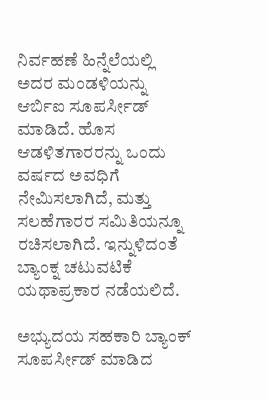ನಿರ್ವಹಣೆ ಹಿನ್ನೆಲೆಯಲ್ಲಿ ಅದರ ಮಂಡಳಿಯನ್ನು ಆರ್ಬಿಐ ಸೂಪರ್ಸೀಡ್ ಮಾಡಿದೆ. ಹೊಸ ಆಡಳಿತಗಾರರನ್ನು ಒಂದು ವರ್ಷದ ಅವಧಿಗೆ ನೇಮಿಸಲಾಗಿದೆ, ಮತ್ತು ಸಲಹೆಗಾರರ ಸಮಿತಿಯನ್ನೂ ರಚಿಸಲಾಗಿದೆ. ಇನ್ನುಳಿದಂತೆ ಬ್ಯಾಂಕ್ನ ಚಟುವಟಿಕೆ ಯಥಾಪ್ರಕಾರ ನಡೆಯಲಿದೆ.

ಅಭ್ಯುದಯ ಸಹಕಾರಿ ಬ್ಯಾಂಕ್ ಸೂಪರ್ಸೀಡ್ ಮಾಡಿದ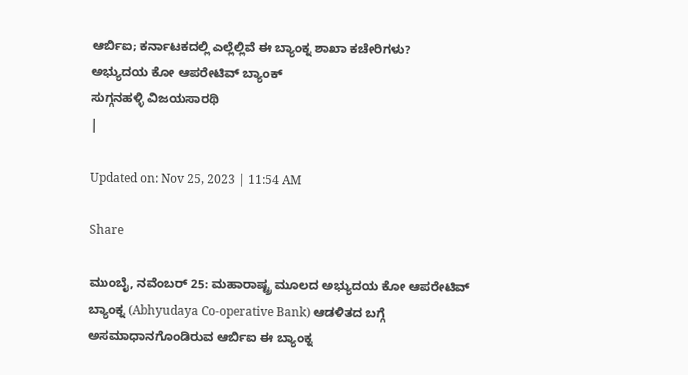ಆರ್ಬಿಐ; ಕರ್ನಾಟಕದಲ್ಲಿ ಎಲ್ಲೆಲ್ಲಿವೆ ಈ ಬ್ಯಾಂಕ್ನ ಶಾಖಾ ಕಚೇರಿಗಳು?
ಅಭ್ಯುದಯ ಕೋ ಆಪರೇಟಿವ್ ಬ್ಯಾಂಕ್
ಸುಗ್ಗನಹಳ್ಳಿ ವಿಜಯಸಾರಥಿ
|

Updated on: Nov 25, 2023 | 11:54 AM

Share

ಮುಂಬೈ, ನವೆಂಬರ್ 25: ಮಹಾರಾಷ್ಟ್ರ ಮೂಲದ ಅಭ್ಯುದಯ ಕೋ ಆಪರೇಟಿವ್ ಬ್ಯಾಂಕ್ನ (Abhyudaya Co-operative Bank) ಆಡಳಿತದ ಬಗ್ಗೆ ಅಸಮಾಧಾನಗೊಂಡಿರುವ ಆರ್ಬಿಐ ಈ ಬ್ಯಾಂಕ್ನ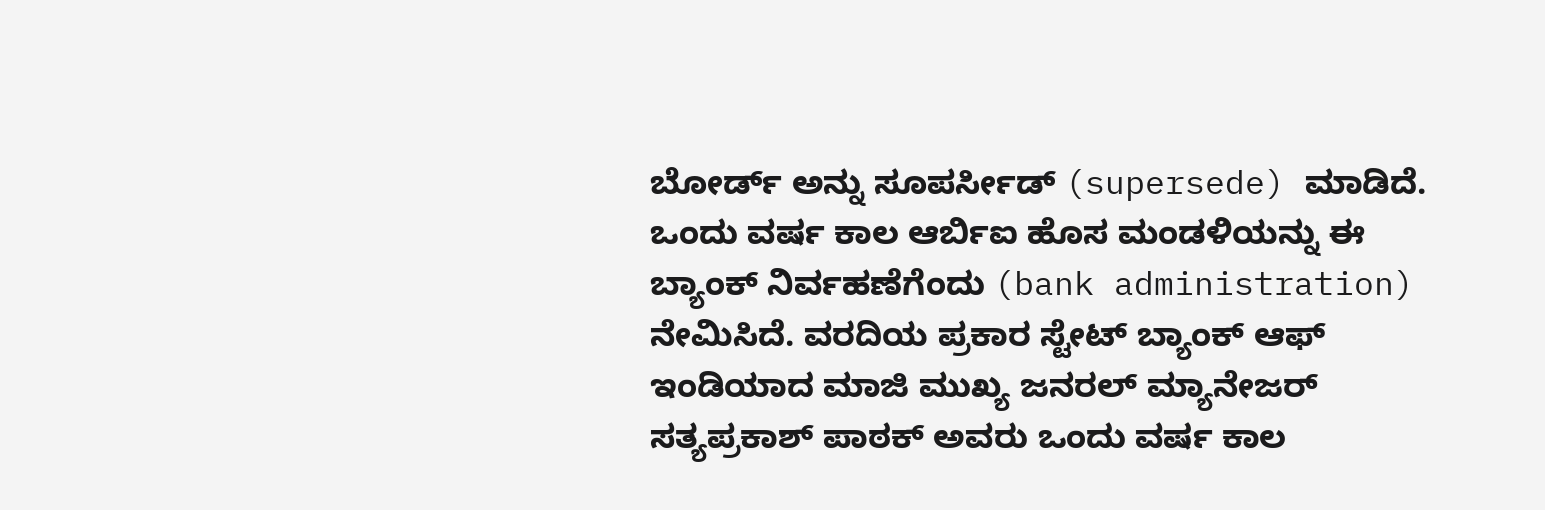ಬೋರ್ಡ್ ಅನ್ನು ಸೂಪರ್ಸೀಡ್ (supersede) ಮಾಡಿದೆ. ಒಂದು ವರ್ಷ ಕಾಲ ಆರ್ಬಿಐ ಹೊಸ ಮಂಡಳಿಯನ್ನು ಈ ಬ್ಯಾಂಕ್ ನಿರ್ವಹಣೆಗೆಂದು (bank administration) ನೇಮಿಸಿದೆ. ವರದಿಯ ಪ್ರಕಾರ ಸ್ಟೇಟ್ ಬ್ಯಾಂಕ್ ಆಫ್ ಇಂಡಿಯಾದ ಮಾಜಿ ಮುಖ್ಯ ಜನರಲ್ ಮ್ಯಾನೇಜರ್ ಸತ್ಯಪ್ರಕಾಶ್ ಪಾಠಕ್ ಅವರು ಒಂದು ವರ್ಷ ಕಾಲ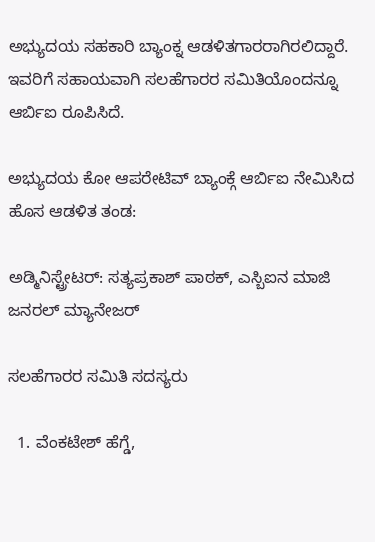ಅಭ್ಯುದಯ ಸಹಕಾರಿ ಬ್ಯಾಂಕ್ನ ಆಡಳಿತಗಾರರಾಗಿರಲಿದ್ದಾರೆ. ಇವರಿಗೆ ಸಹಾಯವಾಗಿ ಸಲಹೆಗಾರರ ಸಮಿತಿಯೊಂದನ್ನೂ ಆರ್ಬಿಐ ರೂಪಿಸಿದೆ.

ಅಭ್ಯುದಯ ಕೋ ಆಪರೇಟಿವ್ ಬ್ಯಾಂಕ್ಗೆ ಆರ್ಬಿಐ ನೇಮಿಸಿದ ಹೊಸ ಆಡಳಿತ ತಂಡ:

ಅಡ್ಮಿನಿಸ್ಟ್ರೇಟರ್: ಸತ್ಯಪ್ರಕಾಶ್ ಪಾಠಕ್, ಎಸ್ಬಿಐನ ಮಾಜಿ ಜನರಲ್ ಮ್ಯಾನೇಜರ್

ಸಲಹೆಗಾರರ ಸಮಿತಿ ಸದಸ್ಯರು

  1. ವೆಂಕಟೇಶ್ ಹೆಗ್ಡೆ,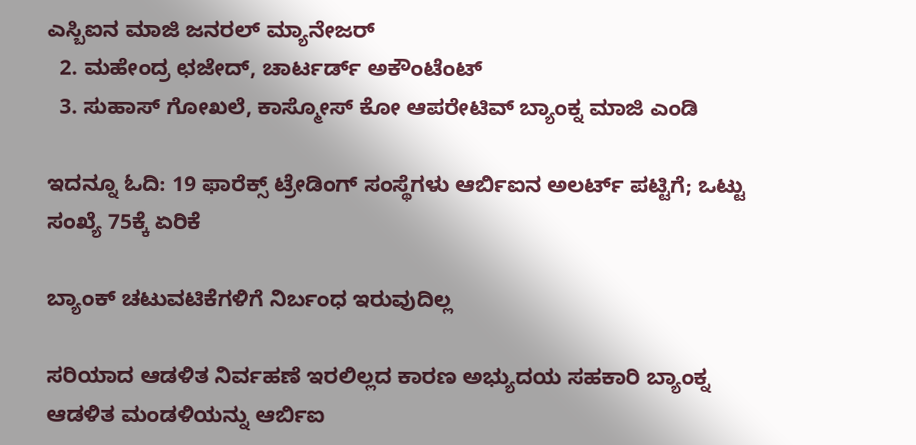ಎಸ್ಬಿಐನ ಮಾಜಿ ಜನರಲ್ ಮ್ಯಾನೇಜರ್
  2. ಮಹೇಂದ್ರ ಛಜೇದ್, ಚಾರ್ಟರ್ಡ್ ಅಕೌಂಟೆಂಟ್
  3. ಸುಹಾಸ್ ಗೋಖಲೆ, ಕಾಸ್ಮೋಸ್ ಕೋ ಆಪರೇಟಿವ್ ಬ್ಯಾಂಕ್ನ ಮಾಜಿ ಎಂಡಿ

ಇದನ್ನೂ ಓದಿ: 19 ಫಾರೆಕ್ಸ್ ಟ್ರೇಡಿಂಗ್ ಸಂಸ್ಥೆಗಳು ಆರ್ಬಿಐನ ಅಲರ್ಟ್ ಪಟ್ಟಿಗೆ; ಒಟ್ಟು ಸಂಖ್ಯೆ 75ಕ್ಕೆ ಏರಿಕೆ

ಬ್ಯಾಂಕ್ ಚಟುವಟಿಕೆಗಳಿಗೆ ನಿರ್ಬಂಧ ಇರುವುದಿಲ್ಲ

ಸರಿಯಾದ ಆಡಳಿತ ನಿರ್ವಹಣೆ ಇರಲಿಲ್ಲದ ಕಾರಣ ಅಭ್ಯುದಯ ಸಹಕಾರಿ ಬ್ಯಾಂಕ್ನ ಆಡಳಿತ ಮಂಡಳಿಯನ್ನು ಆರ್ಬಿಐ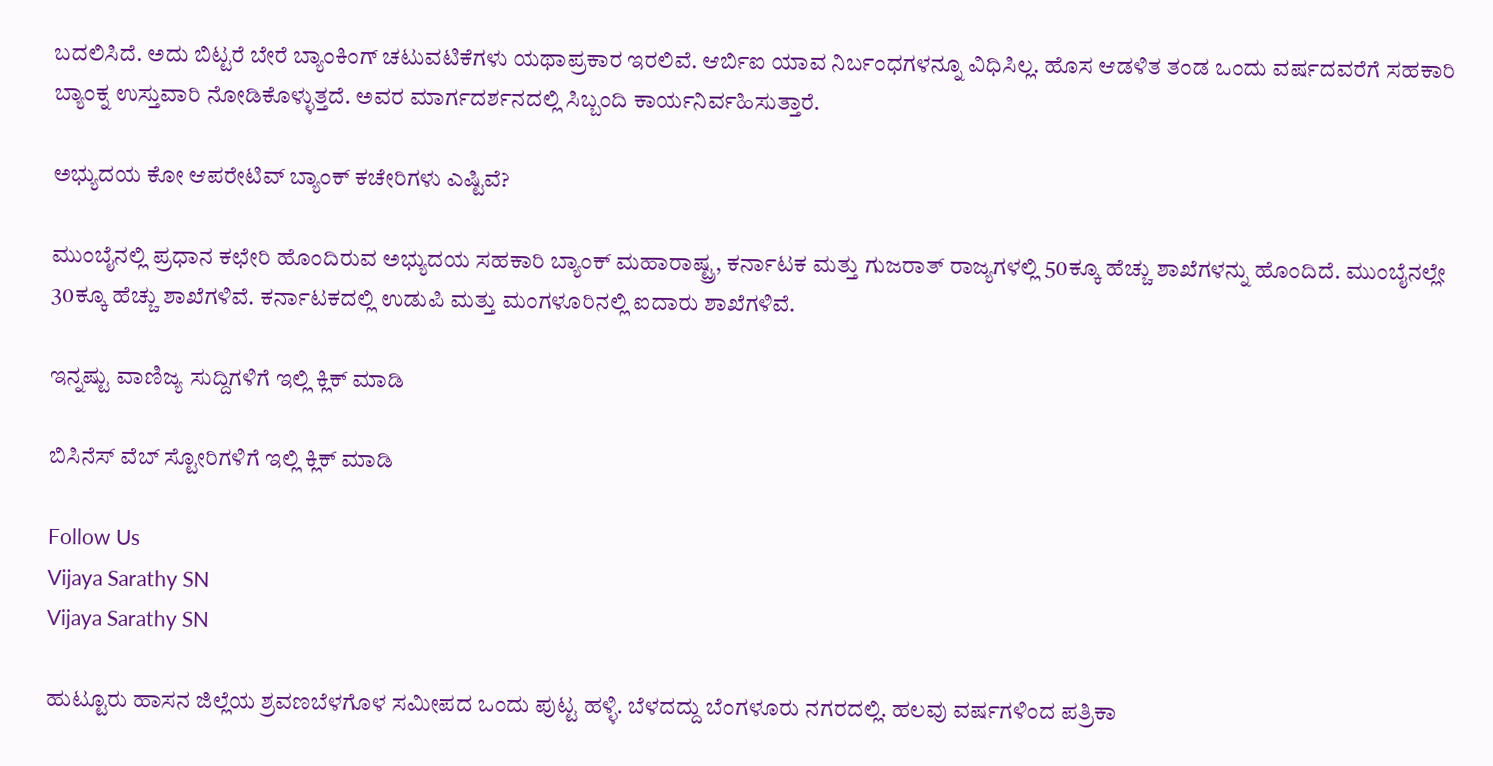ಬದಲಿಸಿದೆ. ಅದು ಬಿಟ್ಟರೆ ಬೇರೆ ಬ್ಯಾಂಕಿಂಗ್ ಚಟುವಟಿಕೆಗಳು ಯಥಾಪ್ರಕಾರ ಇರಲಿವೆ. ಆರ್ಬಿಐ ಯಾವ ನಿರ್ಬಂಧಗಳನ್ನೂ ವಿಧಿಸಿಲ್ಲ. ಹೊಸ ಆಡಳಿತ ತಂಡ ಒಂದು ವರ್ಷದವರೆಗೆ ಸಹಕಾರಿ ಬ್ಯಾಂಕ್ನ ಉಸ್ತುವಾರಿ ನೋಡಿಕೊಳ್ಳುತ್ತದೆ. ಅವರ ಮಾರ್ಗದರ್ಶನದಲ್ಲಿ ಸಿಬ್ಬಂದಿ ಕಾರ್ಯನಿರ್ವಹಿಸುತ್ತಾರೆ.

ಅಭ್ಯುದಯ ಕೋ ಆಪರೇಟಿವ್ ಬ್ಯಾಂಕ್ ಕಚೇರಿಗಳು ಎಷ್ಟಿವೆ?

ಮುಂಬೈನಲ್ಲಿ ಪ್ರಧಾನ ಕಛೇರಿ ಹೊಂದಿರುವ ಅಭ್ಯುದಯ ಸಹಕಾರಿ ಬ್ಯಾಂಕ್ ಮಹಾರಾಷ್ಟ್ರ, ಕರ್ನಾಟಕ ಮತ್ತು ಗುಜರಾತ್ ರಾಜ್ಯಗಳಲ್ಲಿ 50ಕ್ಕೂ ಹೆಚ್ಚು ಶಾಖೆಗಳನ್ನು ಹೊಂದಿದೆ. ಮುಂಬೈನಲ್ಲೇ 30ಕ್ಕೂ ಹೆಚ್ಚು ಶಾಖೆಗಳಿವೆ. ಕರ್ನಾಟಕದಲ್ಲಿ ಉಡುಪಿ ಮತ್ತು ಮಂಗಳೂರಿನಲ್ಲಿ ಐದಾರು ಶಾಖೆಗಳಿವೆ.

ಇನ್ನಷ್ಟು ವಾಣಿಜ್ಯ ಸುದ್ದಿಗಳಿಗೆ ಇಲ್ಲಿ ಕ್ಲಿಕ್ ಮಾಡಿ

ಬಿಸಿನೆಸ್ ವೆಬ್ ಸ್ಟೋರಿಗಳಿಗೆ ಇಲ್ಲಿ ಕ್ಲಿಕ್ ಮಾಡಿ

Follow Us
Vijaya Sarathy SN
Vijaya Sarathy SN

ಹುಟ್ಟೂರು ಹಾಸನ ಜಿಲ್ಲೆಯ ಶ್ರವಣಬೆಳಗೊಳ ಸಮೀಪದ ಒಂದು ಪುಟ್ಟ ಹಳ್ಳಿ. ಬೆಳದದ್ದು ಬೆಂಗಳೂರು ನಗರದಲ್ಲಿ. ಹಲವು ವರ್ಷಗಳಿಂದ ಪತ್ರಿಕಾ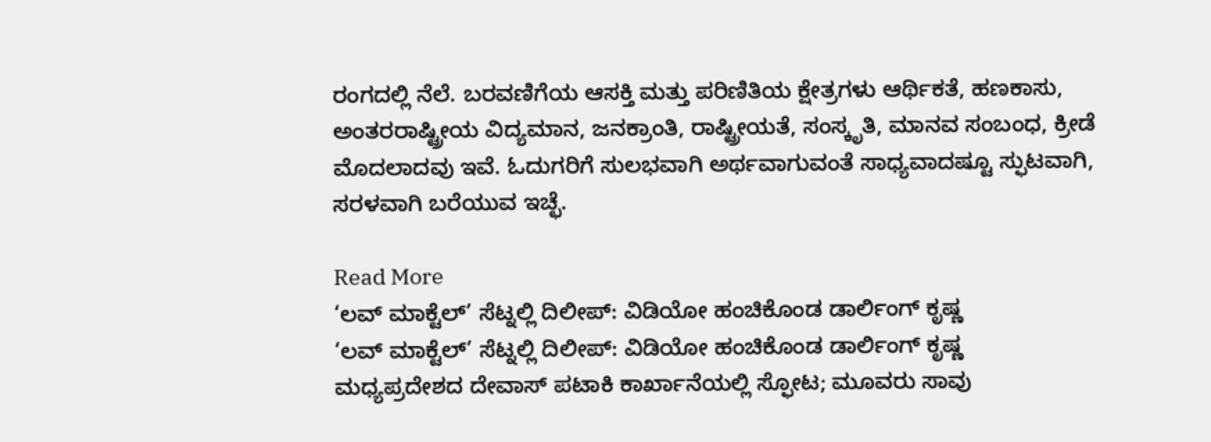ರಂಗದಲ್ಲಿ ನೆಲೆ. ಬರವಣಿಗೆಯ ಆಸಕ್ತಿ ಮತ್ತು ಪರಿಣಿತಿಯ ಕ್ಷೇತ್ರಗಳು ಆರ್ಥಿಕತೆ, ಹಣಕಾಸು, ಅಂತರರಾಷ್ಟ್ರೀಯ ವಿದ್ಯಮಾನ, ಜನಕ್ರಾಂತಿ, ರಾಷ್ಟ್ರೀಯತೆ, ಸಂಸ್ಕೃತಿ, ಮಾನವ ಸಂಬಂಧ, ಕ್ರೀಡೆ ಮೊದಲಾದವು ಇವೆ. ಓದುಗರಿಗೆ ಸುಲಭವಾಗಿ ಅರ್ಥವಾಗುವಂತೆ ಸಾಧ್ಯವಾದಷ್ಟೂ ಸ್ಫುಟವಾಗಿ, ಸರಳವಾಗಿ ಬರೆಯುವ ಇಚ್ಛೆ.

Read More
‘ಲವ್ ಮಾಕ್ಟೆಲ್’ ಸೆಟ್ನಲ್ಲಿ ದಿಲೀಪ್: ವಿಡಿಯೋ ಹಂಚಿಕೊಂಡ ಡಾರ್ಲಿಂಗ್ ಕೃಷ್ಣ
‘ಲವ್ ಮಾಕ್ಟೆಲ್’ ಸೆಟ್ನಲ್ಲಿ ದಿಲೀಪ್: ವಿಡಿಯೋ ಹಂಚಿಕೊಂಡ ಡಾರ್ಲಿಂಗ್ ಕೃಷ್ಣ
ಮಧ್ಯಪ್ರದೇಶದ ದೇವಾಸ್ ಪಟಾಕಿ ಕಾರ್ಖಾನೆಯಲ್ಲಿ ಸ್ಫೋಟ; ಮೂವರು ಸಾವು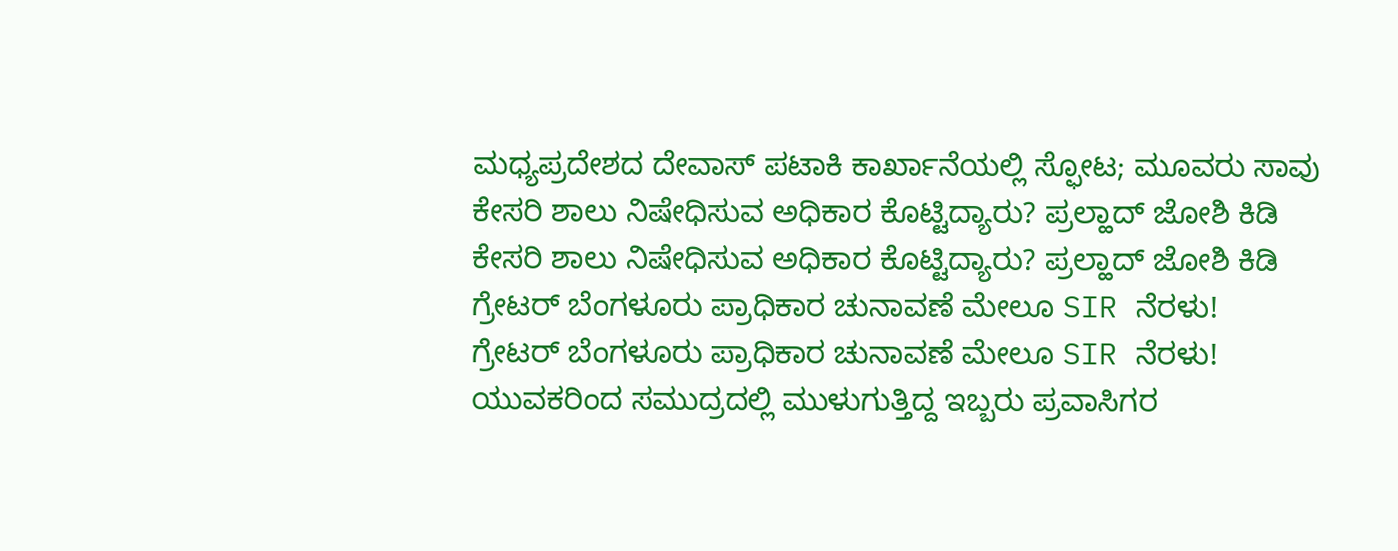ಮಧ್ಯಪ್ರದೇಶದ ದೇವಾಸ್ ಪಟಾಕಿ ಕಾರ್ಖಾನೆಯಲ್ಲಿ ಸ್ಫೋಟ; ಮೂವರು ಸಾವು
ಕೇಸರಿ ಶಾಲು ನಿಷೇಧಿಸುವ ಅಧಿಕಾರ ಕೊಟ್ಟಿದ್ಯಾರು? ಪ್ರಲ್ಹಾದ್ ಜೋಶಿ ಕಿಡಿ
ಕೇಸರಿ ಶಾಲು ನಿಷೇಧಿಸುವ ಅಧಿಕಾರ ಕೊಟ್ಟಿದ್ಯಾರು? ಪ್ರಲ್ಹಾದ್ ಜೋಶಿ ಕಿಡಿ
ಗ್ರೇಟರ್ ಬೆಂಗಳೂರು ಪ್ರಾಧಿಕಾರ ಚುನಾವಣೆ ಮೇಲೂ SIR ನೆರಳು!
ಗ್ರೇಟರ್ ಬೆಂಗಳೂರು ಪ್ರಾಧಿಕಾರ ಚುನಾವಣೆ ಮೇಲೂ SIR ನೆರಳು!
ಯುವಕರಿಂದ ಸಮುದ್ರದಲ್ಲಿ ಮುಳುಗುತ್ತಿದ್ದ ಇಬ್ಬರು ಪ್ರವಾಸಿಗರ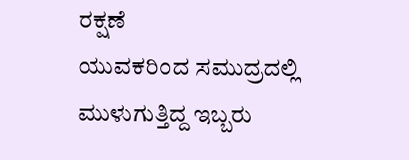ರಕ್ಷಣೆ
ಯುವಕರಿಂದ ಸಮುದ್ರದಲ್ಲಿ ಮುಳುಗುತ್ತಿದ್ದ ಇಬ್ಬರು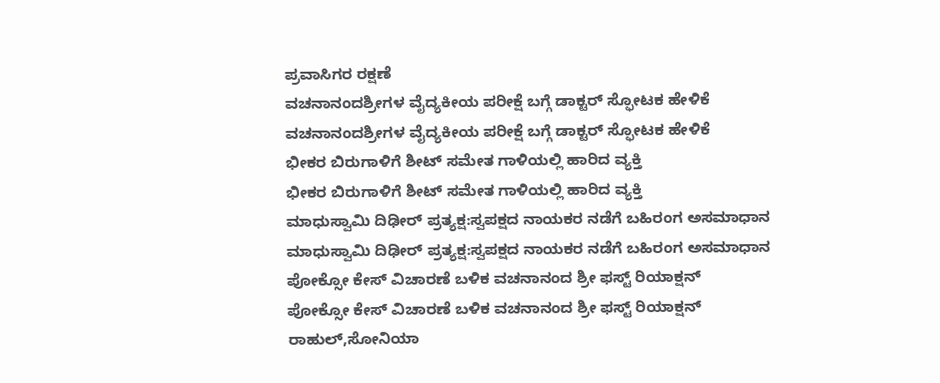ಪ್ರವಾಸಿಗರ ರಕ್ಷಣೆ
ವಚನಾನಂದಶ್ರೀಗಳ ವೈದ್ಯಕೀಯ ಪರೀಕ್ಷೆ ಬಗ್ಗೆ ಡಾಕ್ಟರ್ ಸ್ಫೋಟಕ ಹೇಳಿಕೆ
ವಚನಾನಂದಶ್ರೀಗಳ ವೈದ್ಯಕೀಯ ಪರೀಕ್ಷೆ ಬಗ್ಗೆ ಡಾಕ್ಟರ್ ಸ್ಫೋಟಕ ಹೇಳಿಕೆ
ಭೀಕರ ಬಿರುಗಾಳಿಗೆ ಶೀಟ್ ಸಮೇತ ಗಾಳಿಯಲ್ಲಿ ಹಾರಿದ ವ್ಯಕ್ತಿ
ಭೀಕರ ಬಿರುಗಾಳಿಗೆ ಶೀಟ್ ಸಮೇತ ಗಾಳಿಯಲ್ಲಿ ಹಾರಿದ ವ್ಯಕ್ತಿ
ಮಾಧುಸ್ವಾಮಿ ದಿಢೀರ್ ಪ್ರತ್ಯಕ್ಷ:ಸ್ವಪಕ್ಷದ ನಾಯಕರ ನಡೆಗೆ ಬಹಿರಂಗ ಅಸಮಾಧಾನ
ಮಾಧುಸ್ವಾಮಿ ದಿಢೀರ್ ಪ್ರತ್ಯಕ್ಷ:ಸ್ವಪಕ್ಷದ ನಾಯಕರ ನಡೆಗೆ ಬಹಿರಂಗ ಅಸಮಾಧಾನ
ಪೋಕ್ಸೋ ಕೇಸ್ ವಿಚಾರಣೆ ಬಳಿಕ ವಚನಾನಂದ ಶ್ರೀ ಫಸ್ಟ್ ರಿಯಾಕ್ಷನ್
ಪೋಕ್ಸೋ ಕೇಸ್ ವಿಚಾರಣೆ ಬಳಿಕ ವಚನಾನಂದ ಶ್ರೀ ಫಸ್ಟ್ ರಿಯಾಕ್ಷನ್
ರಾಹುಲ್,ಸೋನಿಯಾ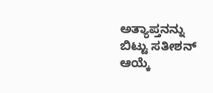ಅತ್ಯಾಪ್ತನನ್ನು ಬಿಟ್ಟು ಸತೀಶನ್ ಆಯ್ಕೆ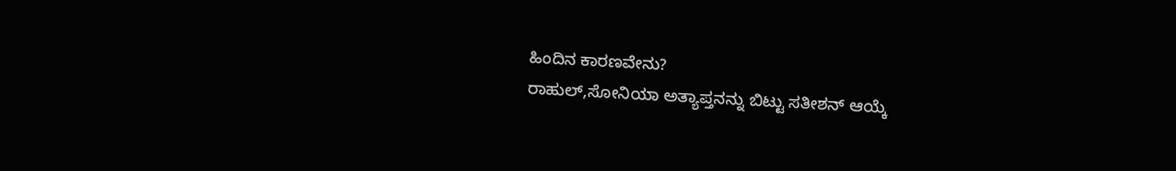ಹಿಂದಿನ ಕಾರಣವೇನು?
ರಾಹುಲ್,ಸೋನಿಯಾ ಅತ್ಯಾಪ್ತನನ್ನು ಬಿಟ್ಟು ಸತೀಶನ್ ಆಯ್ಕೆ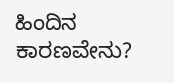ಹಿಂದಿನ ಕಾರಣವೇನು?